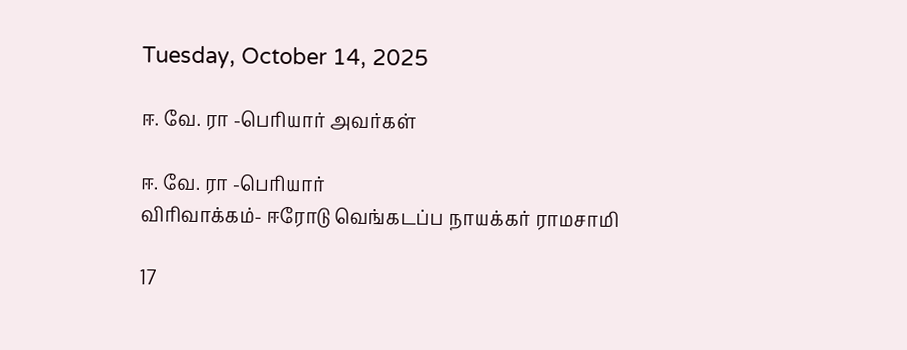Tuesday, October 14, 2025

ஈ. வே. ரா -பெரியார் அவர்கள்

ஈ. வே. ரா -பெரியார்
விரிவாக்கம்- ஈரோடு வெங்கடப்ப நாயக்கர் ராமசாமி

17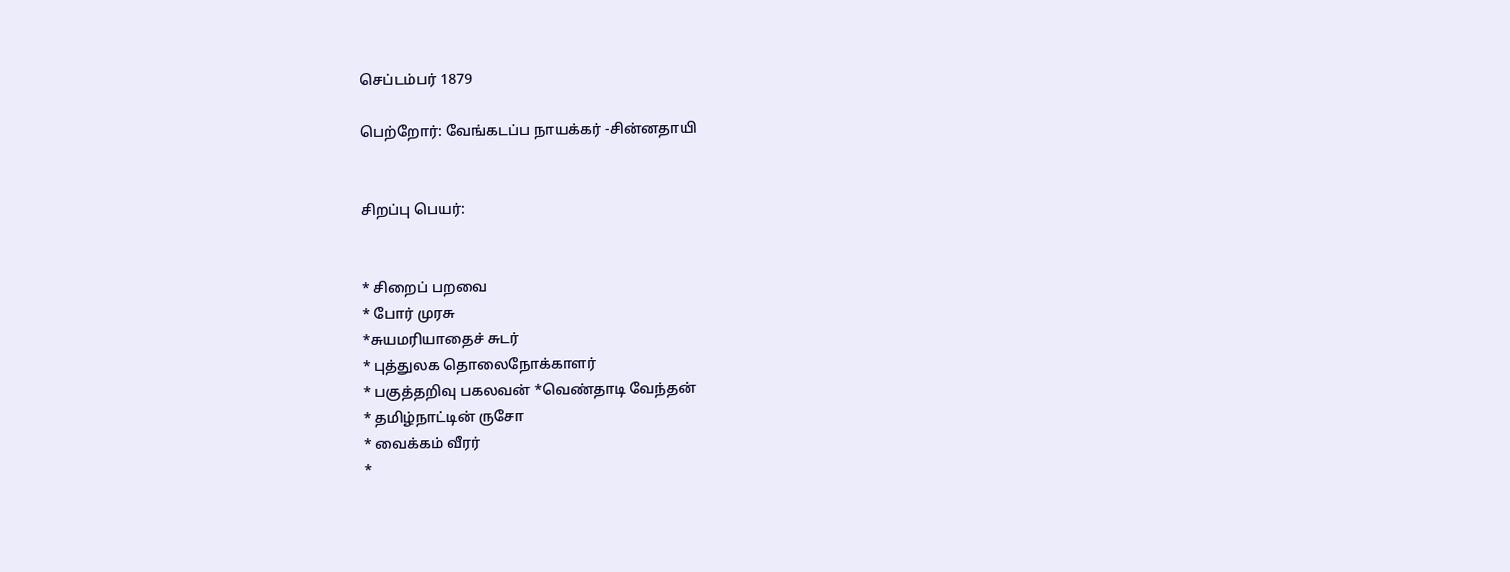செப்டம்பர் 1879

பெற்றோர்: வேங்கடப்ப நாயக்கர் -சின்னதாயி


சிறப்பு பெயர்:


* சிறைப் பறவை
* போர் முரசு
*சுயமரியாதைச் சுடர்
* புத்துலக தொலைநோக்காளர்
* பகுத்தறிவு பகலவன் *வெண்தாடி வேந்தன்
* தமிழ்நாட்டின் ருசோ
* வைக்கம் வீரர்
*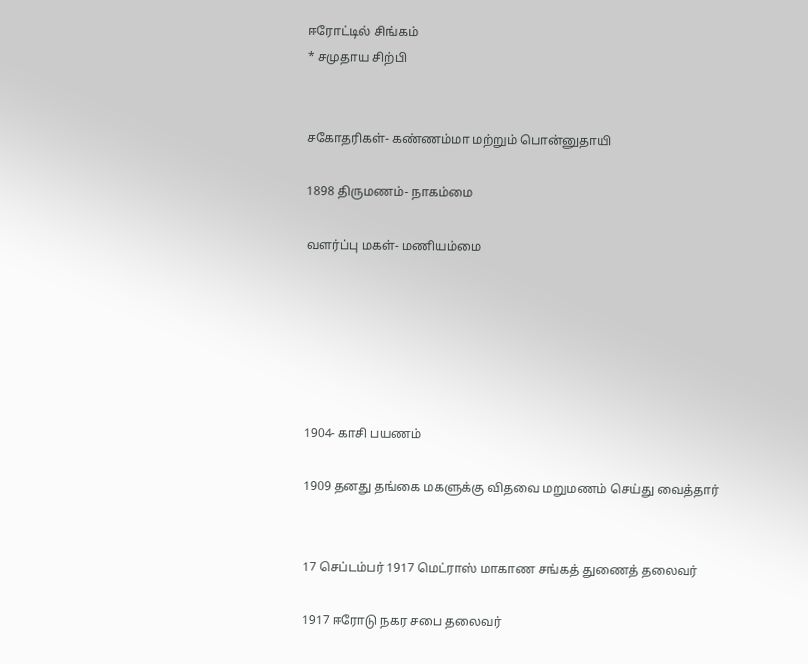ஈரோட்டில் சிங்கம்
* சமுதாய சிற்பி


சகோதரிகள்- கண்ணம்மா மற்றும் பொன்னுதாயி

1898 திருமணம்- நாகம்மை

வளர்ப்பு மகள்- மணியம்மை






1904- காசி பயணம்

1909 தனது தங்கை மகளுக்கு விதவை மறுமணம் செய்து வைத்தார்


17 செப்டம்பர் 1917 மெட்ராஸ் மாகாண சங்கத் துணைத் தலைவர்

1917 ஈரோடு நகர சபை தலைவர்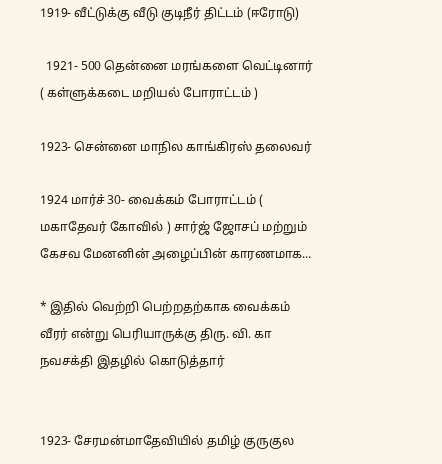1919- வீட்டுக்கு வீடு குடிநீர் திட்டம் (ஈரோடு)

  1921- 500 தென்னை மரங்களை வெட்டினார்  ( கள்ளுக்கடை மறியல் போராட்டம் )

1923- சென்னை மாநில காங்கிரஸ் தலைவர்

1924 மார்ச் 30- வைக்கம் போராட்டம் ( மகாதேவர் கோவில் ) சார்ஜ் ஜோசப் மற்றும் கேசவ மேனனின் அழைப்பின் காரணமாக...

* இதில் வெற்றி பெற்றதற்காக வைக்கம் வீரர் என்று பெரியாருக்கு திரு. வி. கா நவசக்தி இதழில் கொடுத்தார்


1923- சேரமன்மாதேவியில் தமிழ் குருகுல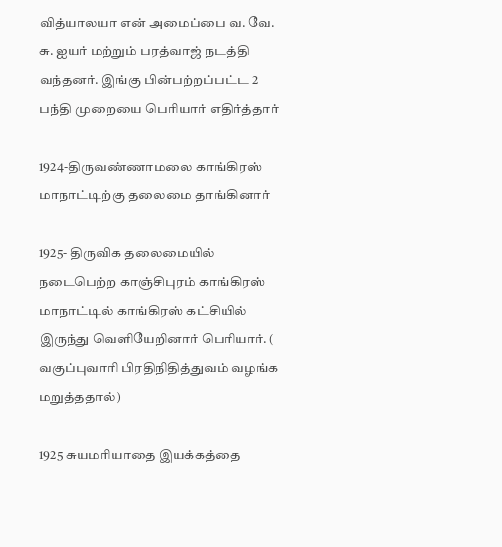வித்யாலயா என் அமைப்பை வ. வே. சு. ஐயர் மற்றும் பரத்வாஜ் நடத்தி வந்தனர். இங்கு பின்பற்றப்பட்ட 2 பந்தி முறையை பெரியார் எதிர்த்தார்

1924-திருவண்ணாமலை காங்கிரஸ் மாநாட்டிற்கு தலைமை தாங்கினார்

1925- திருவிக தலைமையில் நடைபெற்ற காஞ்சிபுரம் காங்கிரஸ் மாநாட்டில் காங்கிரஸ் கட்சியில் இருந்து வெளியேறினார் பெரியார். ( வகுப்புவாரி பிரதிநிதித்துவம் வழங்க மறுத்ததால்)

1925 சுயமரியாதை இயக்கத்தை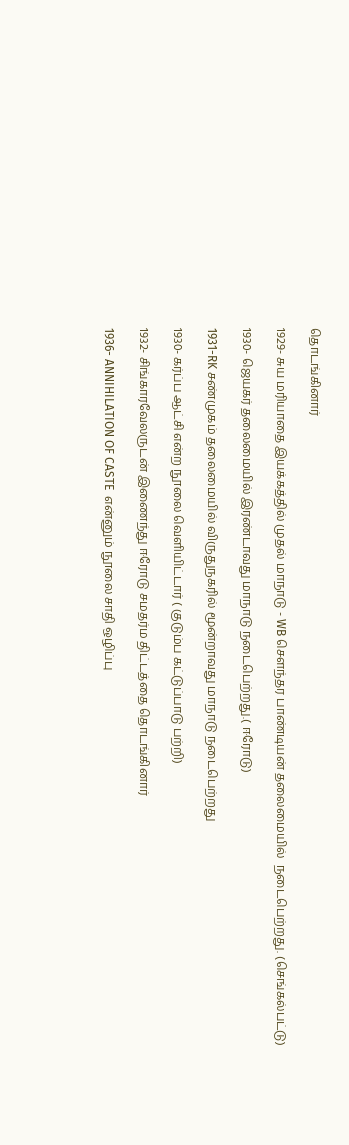தொடங்கினார்

1929- சுய மரியாதை இயக்கத்தில் முதல் மாநாடு - WB சௌந்தர பாண்டியன் தலைமையில்  நடைபெற்றது. (செங்கல்பட்டு)

1930- ஜெயகர் தலைமையில் இரண்டாவது மாநாடு நடைபெற்றது.( ஈரோடு)

1931-RK சண்முகம் தலைமையில் விருதுநகரில் மூன்றாவது மாநாடு நடைபெற்றது

1930- கர்ப்ப ஆட்சி என்ற நூலை வெளியிட்டார் ( குடும்ப கட்டுப்பாடு பற்றி)

1932- சிங்காரவேலருடன் இணைந்து ஈரோடு சமதர்ம திட்டத்தை தொடங்கினார்

1936- ANNIHILATION OF CASTE  என்னும் நூலை சாதி ஒழிப்பு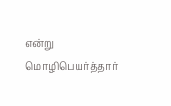என்று மொழிபெயர்த்தார்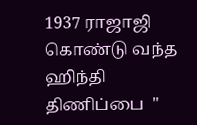1937 ராஜாஜி கொண்டு வந்த ஹிந்தி திணிப்பை  "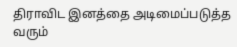திராவிட இனத்தை அடிமைப்படுத்த வரும்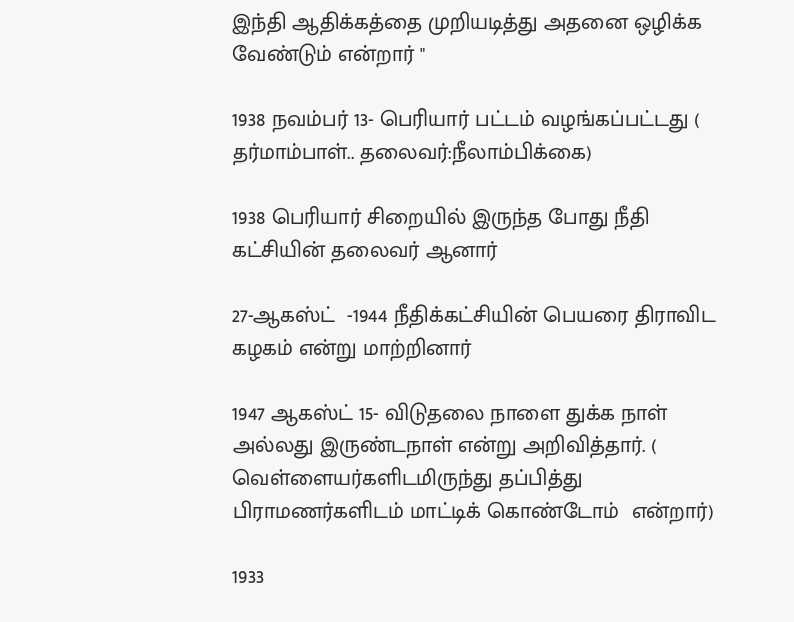இந்தி ஆதிக்கத்தை முறியடித்து அதனை ஒழிக்க வேண்டும் என்றார் "

1938 நவம்பர் 13- பெரியார் பட்டம் வழங்கப்பட்டது ( தர்மாம்பாள்.. தலைவர்:நீலாம்பிக்கை)

1938 பெரியார் சிறையில் இருந்த போது நீதி கட்சியின் தலைவர் ஆனார்

27-ஆகஸ்ட்  -1944 நீதிக்கட்சியின் பெயரை திராவிட கழகம் என்று மாற்றினார்

1947 ஆகஸ்ட் 15- விடுதலை நாளை துக்க நாள் அல்லது இருண்டநாள் என்று அறிவித்தார். ( வெள்ளையர்களிடமிருந்து தப்பித்து பிராமணர்களிடம் மாட்டிக் கொண்டோம்  என்றார்)

1933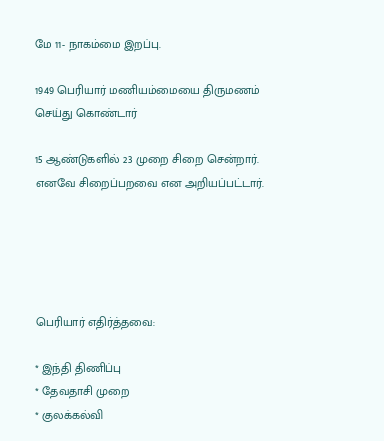மே 11- நாகம்மை இறப்பு.

1949 பெரியார் மணியம்மையை திருமணம் செய்து கொண்டார்

15 ஆண்டுகளில் 23 முறை சிறை சென்றார். எனவே சிறைப்பறவை என அறியப்பட்டார்.





பெரியார் எதிர்த்தவை:

* இந்தி திணிப்பு
* தேவதாசி முறை
* குலக்கல்வி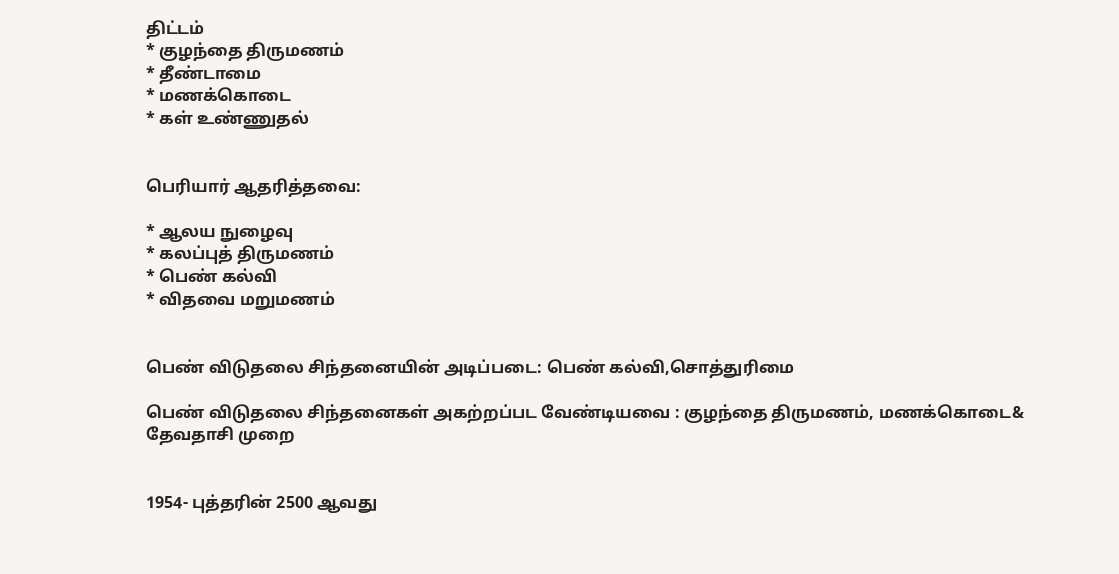திட்டம்
* குழந்தை திருமணம்
* தீண்டாமை
* மணக்கொடை
* கள் உண்ணுதல்


பெரியார் ஆதரித்தவை:

* ஆலய நுழைவு
* கலப்புத் திருமணம்
* பெண் கல்வி
* விதவை மறுமணம்


பெண் விடுதலை சிந்தனையின் அடிப்படை: பெண் கல்வி,சொத்துரிமை

பெண் விடுதலை சிந்தனைகள் அகற்றப்பட வேண்டியவை : குழந்தை திருமணம், மணக்கொடை& தேவதாசி முறை


1954- புத்தரின் 2500 ஆவது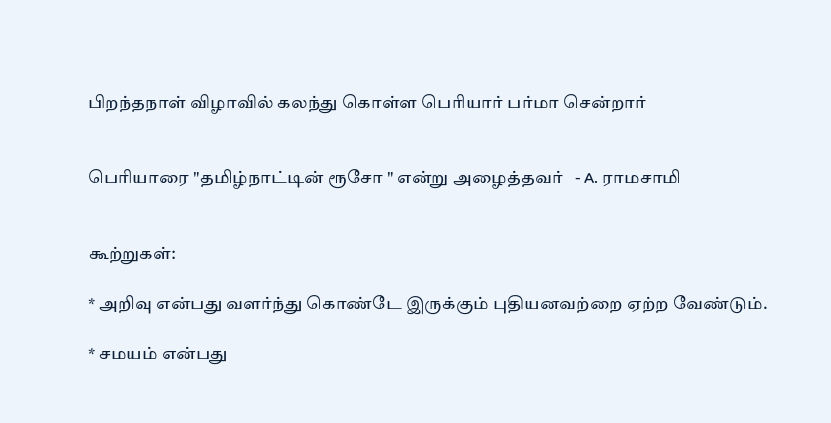பிறந்தநாள் விழாவில் கலந்து கொள்ள பெரியார் பர்மா சென்றார்


பெரியாரை "தமிழ்நாட்டின் ரூசோ " என்று அழைத்தவர்   - A. ராமசாமி


கூற்றுகள்:

* அறிவு என்பது வளர்ந்து கொண்டே இருக்கும் புதியனவற்றை ஏற்ற வேண்டும்.

* சமயம் என்பது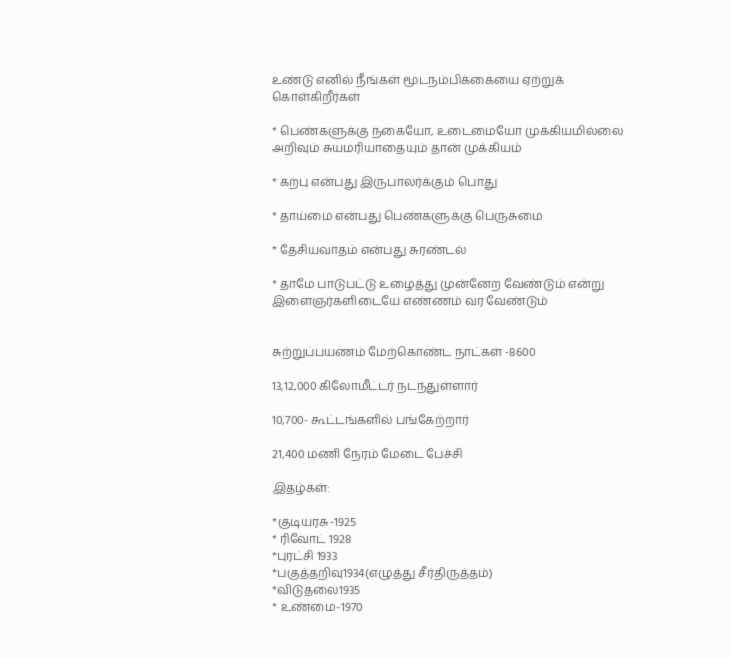உண்டு எனில் நீங்கள் மூடநம்பிக்கையை ஏற்றுக் கொள்கிறீர்கள்

* பெண்களுக்கு நகையோ, உடைமையோ முக்கியமில்லை அறிவும் சுயமரியாதையும் தான் முக்கியம்

* கற்பு என்பது இருபாலர்க்கும் பொது

* தாய்மை என்பது பெண்களுக்கு பெருசுமை

* தேசியவாதம் என்பது சுரண்டல்

* தாமே பாடுபட்டு உழைத்து முன்னேற வேண்டும் என்று இளைஞர்களிடையே எண்ணம் வர வேண்டும்


சுற்றுப்பயணம் மேற்கொண்ட நாட்கள் -8600

13,12,000 கிலோமீட்டர் நடந்துள்ளார்

10,700- கூட்டங்களில் பங்கேற்றார்

21,400 மணி நேரம் மேடை பேச்சி

இதழ்கள்:

*குடியரசு-1925
* ரிவோட் 1928
*புரட்சி 1933
*பகுத்தறிவு1934(எழுத்து சீர்திருத்தம்)
*விடுதலை1935
* உண்மை-1970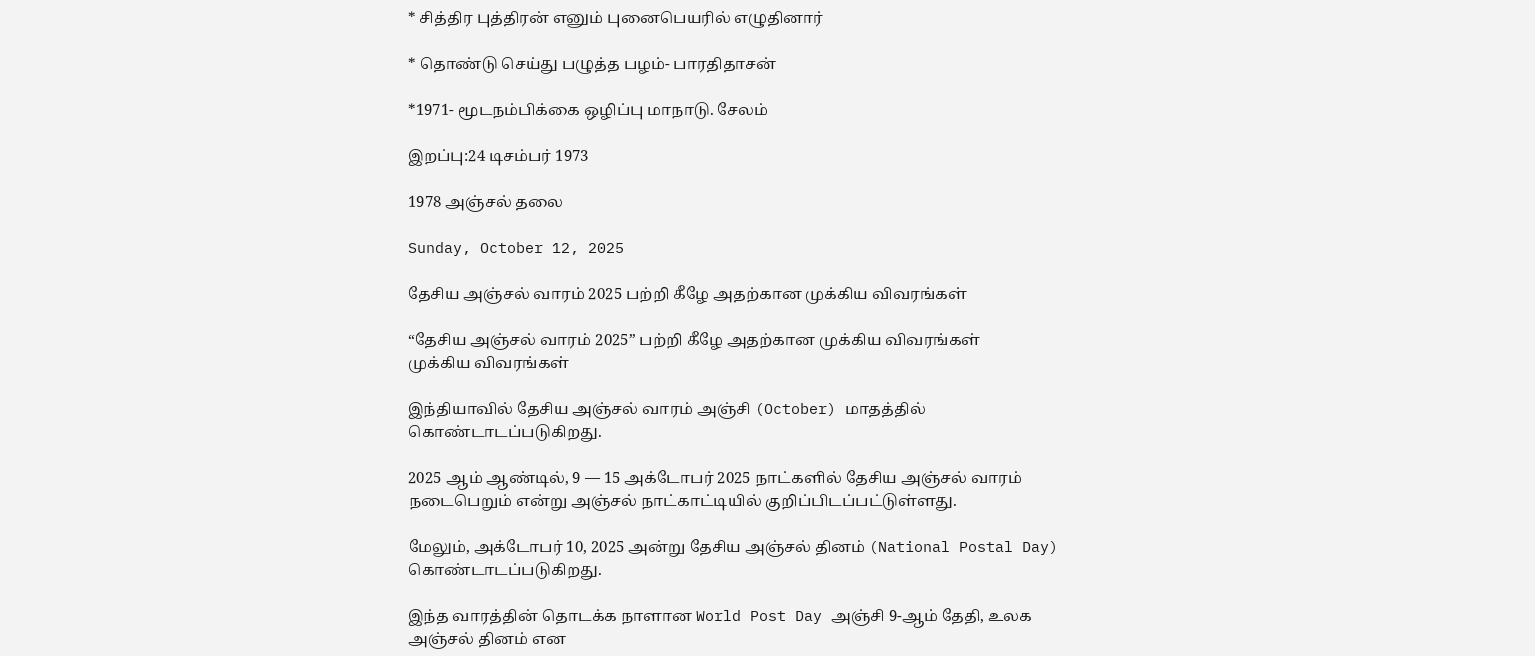* சித்திர புத்திரன் எனும் புனைபெயரில் எழுதினார்

* தொண்டு செய்து பழுத்த பழம்- பாரதிதாசன்

*1971- மூடநம்பிக்கை ஒழிப்பு மாநாடு. சேலம்

இறப்பு:24 டிசம்பர் 1973

1978 அஞ்சல் தலை

Sunday, October 12, 2025

தேசிய அஞ்சல் வாரம் 2025 பற்றி கீழே அதற்கான முக்கிய விவரங்கள்

“தேசிய அஞ்சல் வாரம் 2025” பற்றி கீழே அதற்கான முக்கிய விவரங்கள்
முக்கிய விவரங்கள்

இந்தியாவில் தேசிய அஞ்சல் வாரம் அஞ்சி (October) மாதத்தில் கொண்டாடப்படுகிறது.

2025 ஆம் ஆண்டில், 9 — 15 அக்டோபர் 2025 நாட்களில் தேசிய அஞ்சல் வாரம் நடைபெறும் என்று அஞ்சல் நாட்காட்டியில் குறிப்பிடப்பட்டுள்ளது.

மேலும், அக்டோபர் 10, 2025 அன்று தேசிய அஞ்சல் தினம் (National Postal Day) கொண்டாடப்படுகிறது.

இந்த வாரத்தின் தொடக்க நாளான World Post Day அஞ்சி 9-ஆம் தேதி, உலக அஞ்சல் தினம் என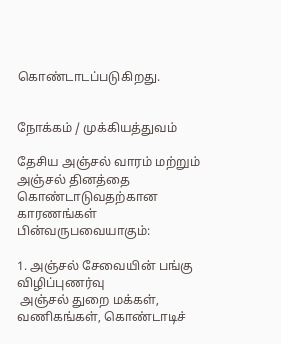கொண்டாடப்படுகிறது.


நோக்கம் / முக்கியத்துவம்

தேசிய அஞ்சல் வாரம் மற்றும் அஞ்சல் தினத்தை கொண்டாடுவதற்கான காரணங்கள் பின்வருபவையாகும்:

1. அஞ்சல் சேவையின் பங்கு விழிப்புணர்வு
 அஞ்சல் துறை மக்கள், வணிகங்கள், கொண்டாடிச்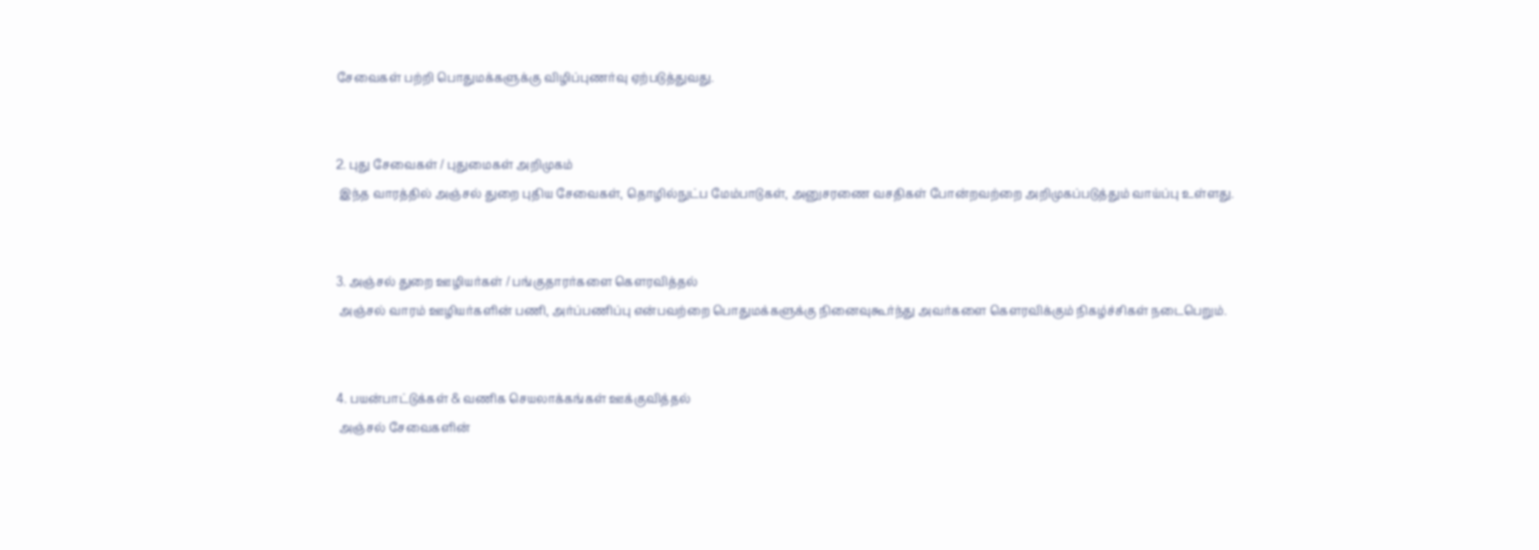சேவைகள் பற்றி பொதுமக்களுக்கு விழிப்புணர்வு ஏற்படுத்துவது.


2. புது சேவைகள் / புதுமைகள் அறிமுகம்
 இந்த வாரத்தில் அஞ்சல் துறை புதிய சேவைகள், தொழில்நுட்ப மேம்பாடுகள், அனுசரணை வசதிகள் போன்றவற்றை அறிமுகப்படுத்தும் வாய்ப்பு உள்ளது.


3. அஞ்சல் துறை ஊழியர்கள் / பங்குதாரர்களை கௌரவித்தல்
 அஞ்சல் வாரம் ஊழியர்களின் பணி, அர்ப்பணிப்பு என்பவற்றை பொதுமக்களுக்கு நினைவுகூர்ந்து அவர்களை கௌரவிக்கும் நிகழ்ச்சிகள் நடைபெறும்.


4. பயன்பாட்டுக்கள் & வணிக செயலாக்கங்கள் ஊக்குவித்தல்
 அஞ்சல் சேவைகளின்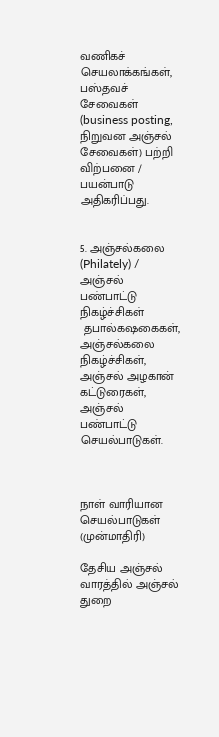வணிகச் செயலாக்கங்கள், பஸ்தவச் சேவைகள் (business posting, நிறுவன அஞ்சல் சேவைகள்) பற்றி விற்பனை / பயன்பாடு அதிகரிப்பது.


5. அஞ்சல்கலை (Philately) / அஞ்சல் பண்பாட்டு நிகழ்ச்சிகள்
 தபால்கஷகைகள், அஞ்சல்கலை நிகழ்ச்சிகள், அஞ்சல் அழகான் கட்டுரைகள், அஞ்சல் பண்பாட்டு செயல்பாடுகள்.



நாள் வாரியான செயல்பாடுகள் (முன்மாதிரி)

தேசிய அஞ்சல் வாரத்தில் அஞ்சல் துறை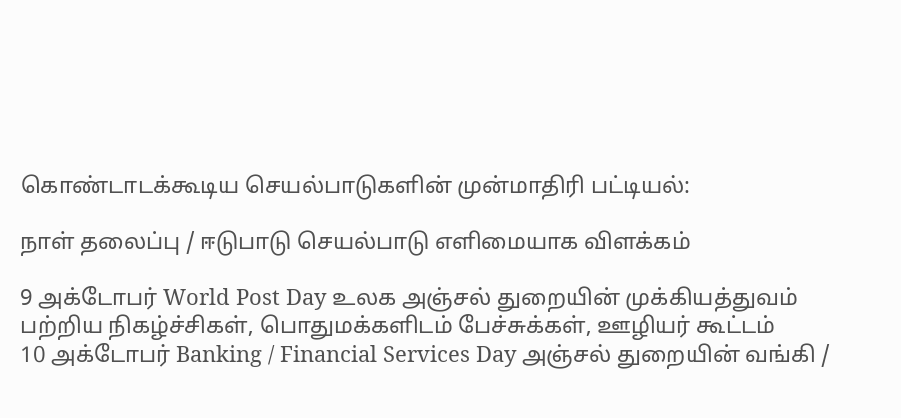கொண்டாடக்கூடிய செயல்பாடுகளின் முன்மாதிரி பட்டியல்:

நாள் தலைப்பு / ஈடுபாடு செயல்பாடு எளிமையாக விளக்கம்

9 அக்டோபர் World Post Day உலக அஞ்சல் துறையின் முக்கியத்துவம் பற்றிய நிகழ்ச்சிகள், பொதுமக்களிடம் பேச்சுக்கள், ஊழியர் கூட்டம்
10 அக்டோபர் Banking / Financial Services Day அஞ்சல் துறையின் வங்கி /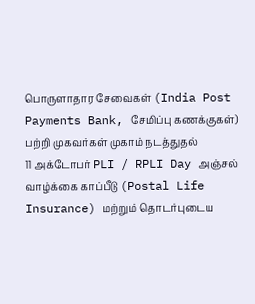பொருளாதார சேவைகள் (India Post Payments Bank, சேமிப்பு கணக்குகள்) பற்றி முகவர்கள் முகாம் நடத்துதல்
11 அக்டோபர் PLI / RPLI Day அஞ்சல் வாழ்க்கை காப்பீடு (Postal Life Insurance) மற்றும் தொடர்புடைய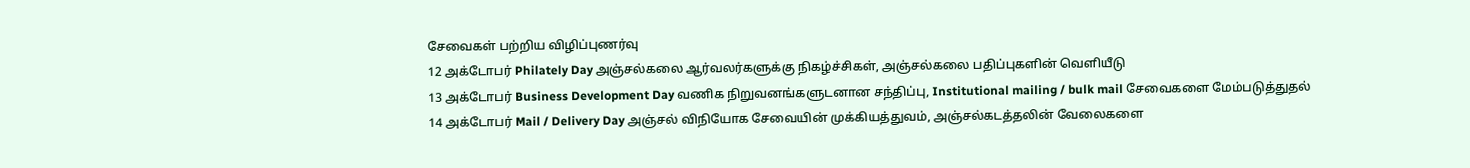சேவைகள் பற்றிய விழிப்புணர்வு
12 அக்டோபர் Philately Day அஞ்சல்கலை ஆர்வலர்களுக்கு நிகழ்ச்சிகள், அஞ்சல்கலை பதிப்புகளின் வெளியீடு
13 அக்டோபர் Business Development Day வணிக நிறுவனங்களுடனான சந்திப்பு, Institutional mailing / bulk mail சேவைகளை மேம்படுத்துதல்
14 அக்டோபர் Mail / Delivery Day அஞ்சல் விநியோக சேவையின் முக்கியத்துவம், அஞ்சல்கடத்தலின் வேலைகளை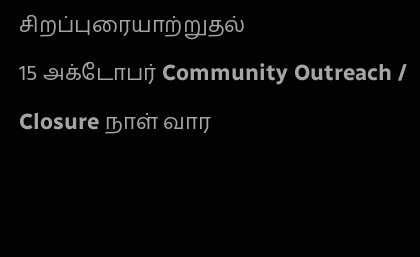சிறப்புரையாற்றுதல்
15 அக்டோபர் Community Outreach / Closure நாள் வார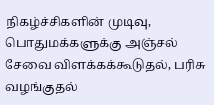நிகழ்ச்சிகளின் முடிவு, பொதுமக்களுக்கு அஞ்சல் சேவை விளக்கக்கூடுதல், பரிசு வழங்குதல்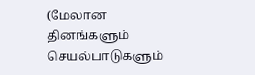(மேலான தினங்களும் செயல்பாடுகளும்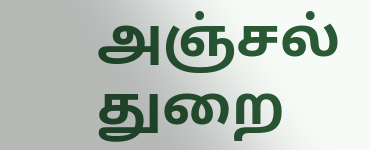அஞ்சல் துறை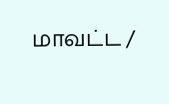மாவட்ட /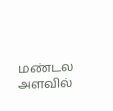மண்டல அளவில்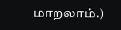மாறலாம்.)